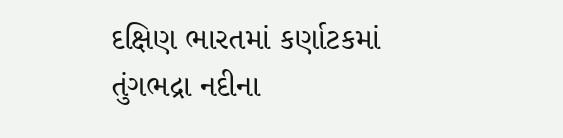દક્ષિણ ભારતમાં કર્ણાટકમાં તુંગભદ્રા નદીના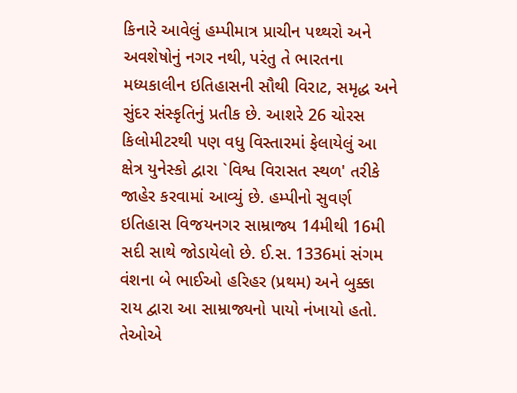કિનારે આવેલું હમ્પીમાત્ર પ્રાચીન પથ્થરો અને અવશેષોનું નગર નથી, પરંતુ તે ભારતના મધ્યકાલીન ઇતિહાસની સૌથી વિરાટ, સમૃદ્ધ અને સુંદર સંસ્કૃતિનું પ્રતીક છે. આશરે 26 ચોરસ કિલોમીટરથી પણ વધુ વિસ્તારમાં ફેલાયેલું આ ક્ષેત્ર યુનેસ્કો દ્વારા `વિશ્વ વિરાસત સ્થળ' તરીકે જાહેર કરવામાં આવ્યું છે. હમ્પીનો સુવર્ણ ઇતિહાસ વિજયનગર સામ્રાજ્ય 14મીથી 16મી સદી સાથે જોડાયેલો છે. ઈ.સ. 1336માં સંગમ વંશના બે ભાઈઓ હરિહર (પ્રથમ) અને બુક્કા રાય દ્વારા આ સામ્રાજ્યનો પાયો નંખાયો હતો. તેઓએ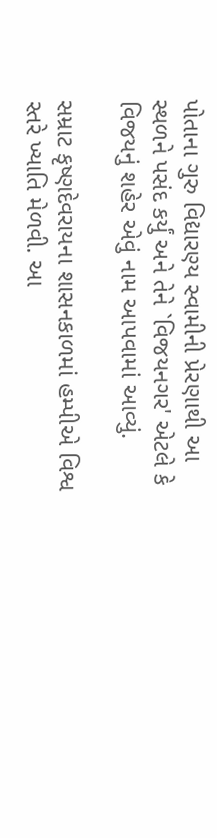પોતાના ગુરુ વિદ્યારણ્ય સ્વામીની પ્રેરણાથી આ સ્થળને પસંદ કર્યું અને તેને `વિજયનગર' એટલે કે વિજયનું શહેર એવું નામ આપવામાં આવ્યું.

સમ્રાટ કૃષ્ણદેવરાયના શાસનકાળમાં હમ્પીએ વિશ્વ સ્તરે ખ્યાતિ મેળવી. આ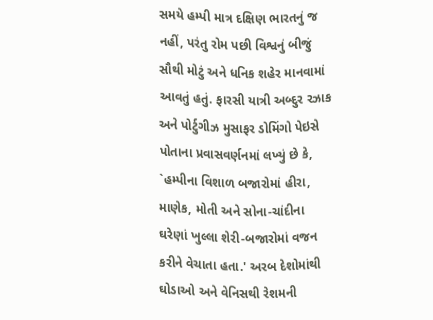સમયે હમ્પી માત્ર દક્ષિણ ભારતનું જ નહીં, પરંતુ રોમ પછી વિશ્વનું બીજું સૌથી મોટું અને ધનિક શહેર માનવામાં આવતું હતું. ફારસી યાત્રી અબ્દુર રઝાક અને પોર્ટુગીઝ મુસાફર ડોમિંગો પેઇસે પોતાના પ્રવાસવર્ણનમાં લખ્યું છે કે, `હમ્પીના વિશાળ બજારોમાં હીરા, માણેક, મોતી અને સોના-ચાંદીના ઘરેણાં ખુલ્લા શેરી-બજારોમાં વજન કરીને વેચાતા હતા.' અરબ દેશોમાંથી ઘોડાઓ અને વેનિસથી રેશમની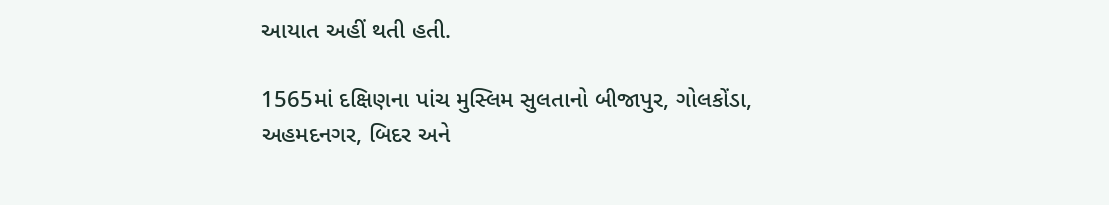આયાત અહીં થતી હતી.

1565માં દક્ષિણના પાંચ મુસ્લિમ સુલતાનો બીજાપુર, ગોલકોંડા, અહમદનગર, બિદર અને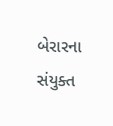બેરારના સંયુક્ત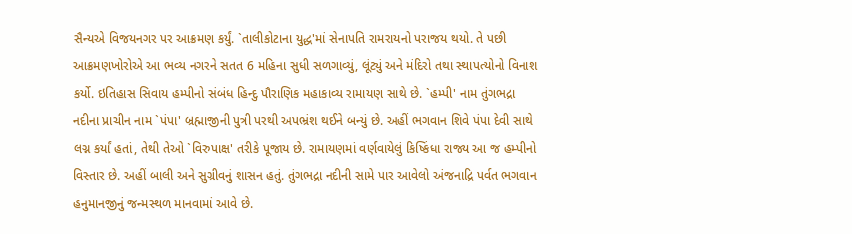સૈન્યએ વિજયનગર પર આક્રમણ કર્યું. `તાલીકોટાના યુદ્ધ'માં સેનાપતિ રામરાયનો પરાજય થયો. તે પછી આક્રમણખોરોએ આ ભવ્ય નગરને સતત 6 મહિના સુધી સળગાવ્યું, લૂંટ્યું અને મંદિરો તથા સ્થાપત્યોનો વિનાશ કર્યો. ઇતિહાસ સિવાય હમ્પીનો સંબંધ હિન્દુ પૌરાણિક મહાકાવ્ય રામાયણ સાથે છે. `હમ્પી' નામ તુંગભદ્રા નદીના પ્રાચીન નામ `પંપા' બ્રહ્માજીની પુત્રી પરથી અપભ્રંશ થઈને બન્યું છે. અહીં ભગવાન શિવે પંપા દેવી સાથે લગ્ન કર્યાં હતાં, તેથી તેઓ `વિરુપાક્ષ' તરીકે પૂજાય છે. રામાયણમાં વર્ણવાયેલું કિષ્કિંધા રાજ્ય આ જ હમ્પીનો વિસ્તાર છે. અહીં બાલી અને સુગ્રીવનું શાસન હતું. તુંગભદ્રા નદીની સામે પાર આવેલો અંજનાદ્રિ પર્વત ભગવાન હનુમાનજીનું જન્મસ્થળ માનવામાં આવે છે.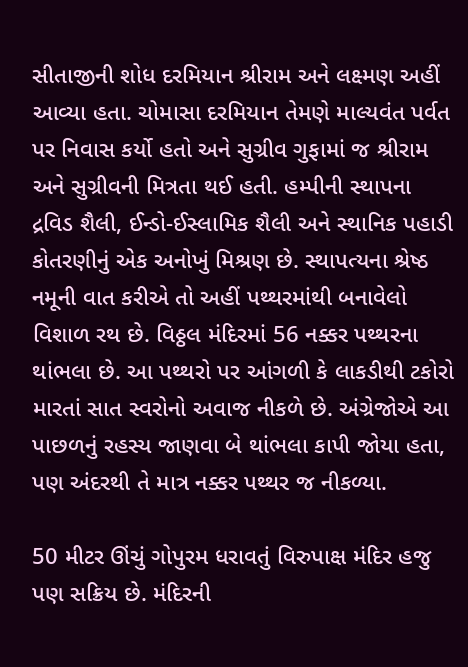સીતાજીની શોધ દરમિયાન શ્રીરામ અને લક્ષ્મણ અહીં આવ્યા હતા. ચોમાસા દરમિયાન તેમણે માલ્યવંત પર્વત પર નિવાસ કર્યો હતો અને સુગ્રીવ ગુફામાં જ શ્રીરામ અને સુગ્રીવની મિત્રતા થઈ હતી. હમ્પીની સ્થાપના દ્રવિડ શૈલી, ઈન્ડો-ઈસ્લામિક શૈલી અને સ્થાનિક પહાડી કોતરણીનું એક અનોખું મિશ્રણ છે. સ્થાપત્યના શ્રેષ્ઠ નમૂની વાત કરીએ તો અહીં પથ્થરમાંથી બનાવેલો વિશાળ રથ છે. વિઠ્ઠલ મંદિરમાં 56 નક્કર પથ્થરના થાંભલા છે. આ પથ્થરો પર આંગળી કે લાકડીથી ટકોરો મારતાં સાત સ્વરોનો અવાજ નીકળે છે. અંગ્રેજોએ આ પાછળનું રહસ્ય જાણવા બે થાંભલા કાપી જોયા હતા, પણ અંદરથી તે માત્ર નક્કર પથ્થર જ નીકળ્યા.

50 મીટર ઊંચું ગોપુરમ ધરાવતું વિરુપાક્ષ મંદિર હજુ પણ સક્રિય છે. મંદિરની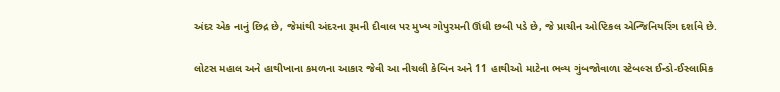અંદર એક નાનું છિદ્ર છે, જેમાંથી અંદરના રૂમની દીવાલ પર મુખ્ય ગોપુરમની ઊંધી છબી પડે છે, જે પ્રાચીન ઓપ્ટિકલ એન્જિનિયરિંગ દર્શાવે છે.

લોટસ મહાલ અને હાથીખાના કમળના આકાર જેવી આ નીચલી કેબિન અને 11 હાથીઓ માટેના ભવ્ય ગુંબજોવાળા સ્ટેબલ્સ ઈન્ડો-ઈસ્લામિક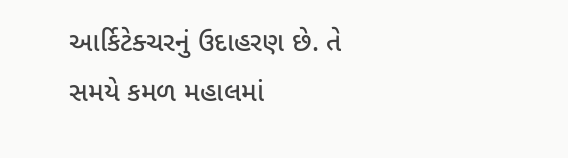આર્કિટેક્ચરનું ઉદાહરણ છે. તે સમયે કમળ મહાલમાં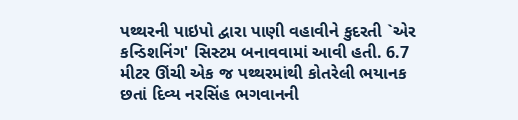પથ્થરની પાઇપો દ્વારા પાણી વહાવીને કુદરતી `એર કન્ડિશનિંગ' સિસ્ટમ બનાવવામાં આવી હતી. 6.7 મીટર ઊંચી એક જ પથ્થરમાંથી કોતરેલી ભયાનક છતાં દિવ્ય નરસિંહ ભગવાનની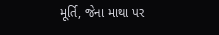મૂર્તિ, જેના માથા પર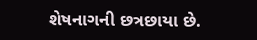શેષનાગની છત્રછાયા છે.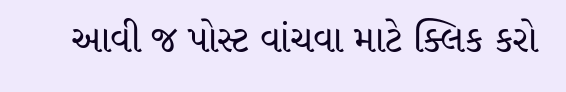આવી જ પોસ્ટ વાંચવા માટે ક્લિક કરો